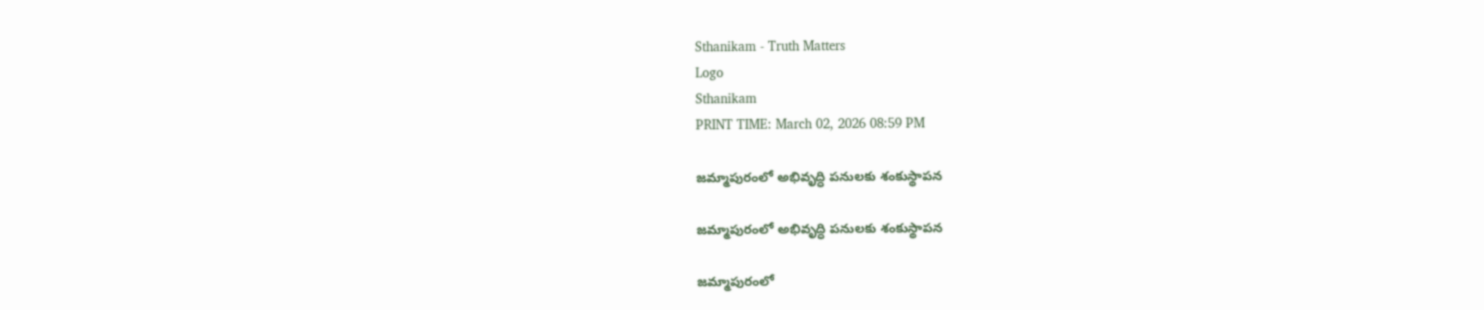Sthanikam - Truth Matters
Logo
Sthanikam
PRINT TIME: March 02, 2026 08:59 PM

జమ్మాపురంలో అభివృద్ధి పనులకు శంకుస్థాపన

జమ్మాపురంలో అభివృద్ధి పనులకు శంకుస్థాపన

జమ్మాపురంలో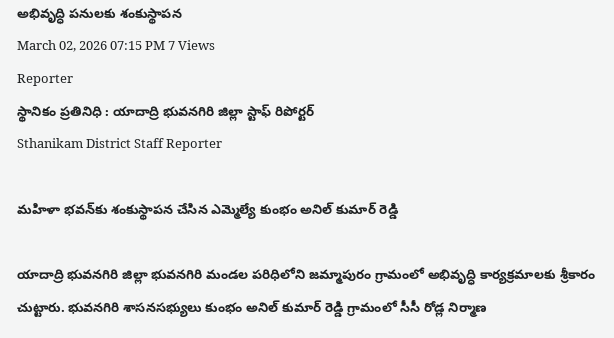అభివృద్ధి పనులకు శంకుస్థాపన
March 02, 2026 07:15 PM 7 Views
Reporter
స్థానికం ప్రతినిధి : యాదాద్రి భువనగిరి జిల్లా స్టాఫ్ రిపోర్టర్
Sthanikam District Staff Reporter

మహిళా భవన్‌కు శంకుస్థాపన చేసిన ఎమ్మెల్యే కుంభం అనిల్ కుమార్ రెడ్డి

యాదాద్రి భువనగిరి జిల్లా భువనగిరి మండల పరిధిలోని జమ్మాపురం గ్రామంలో అభివృద్ధి కార్యక్రమాలకు శ్రీకారం చుట్టారు. భువనగిరి శాసనసభ్యులు కుంభం అనిల్ కుమార్ రెడ్డి గ్రామంలో సీసీ రోడ్ల నిర్మాణ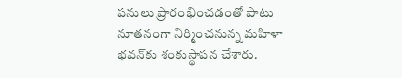పనులు ప్రారంభించడంతో పాటు నూతనంగా నిర్మించనున్న మహిళా భవన్‌కు శంకుస్థాపన చేశారు.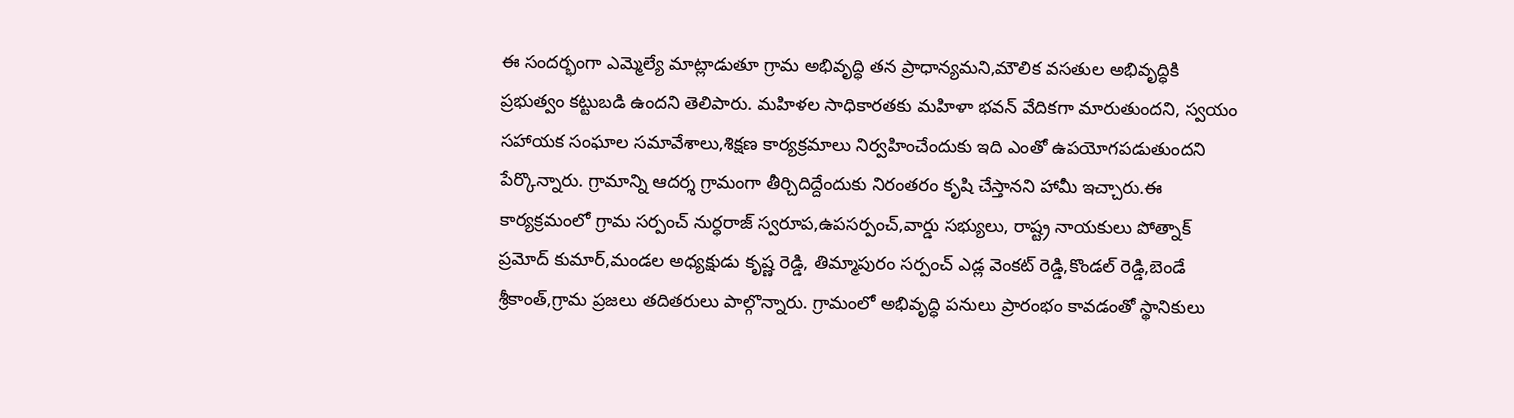ఈ సందర్భంగా ఎమ్మెల్యే మాట్లాడుతూ గ్రామ అభివృద్ధి తన ప్రాధాన్యమని,మౌలిక వసతుల అభివృద్ధికి ప్రభుత్వం కట్టుబడి ఉందని తెలిపారు. మహిళల సాధికారతకు మహిళా భవన్ వేదికగా మారుతుందని, స్వయం సహాయక సంఘాల సమావేశాలు,శిక్షణ కార్యక్రమాలు నిర్వహించేందుకు ఇది ఎంతో ఉపయోగపడుతుందని పేర్కొన్నారు. గ్రామాన్ని ఆదర్శ గ్రామంగా తీర్చిదిద్దేందుకు నిరంతరం కృషి చేస్తానని హామీ ఇచ్చారు.ఈ కార్యక్రమంలో గ్రామ సర్పంచ్ నుర్ధరాజ్ స్వరూప,ఉపసర్పంచ్,వార్డు సభ్యులు, రాష్ట్ర నాయకులు పోత్నాక్ ప్రమోద్ కుమార్,మండల అధ్యక్షుడు కృష్ణ రెడ్డి, తిమ్మాపురం సర్పంచ్ ఎడ్ల వెంకట్ రెడ్డి,కొండల్ రెడ్డి,బెండే శ్రీకాంత్,గ్రామ ప్రజలు తదితరులు పాల్గొన్నారు. గ్రామంలో అభివృద్ధి పనులు ప్రారంభం కావడంతో స్థానికులు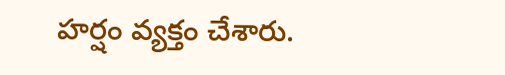హర్షం వ్యక్తం చేశారు.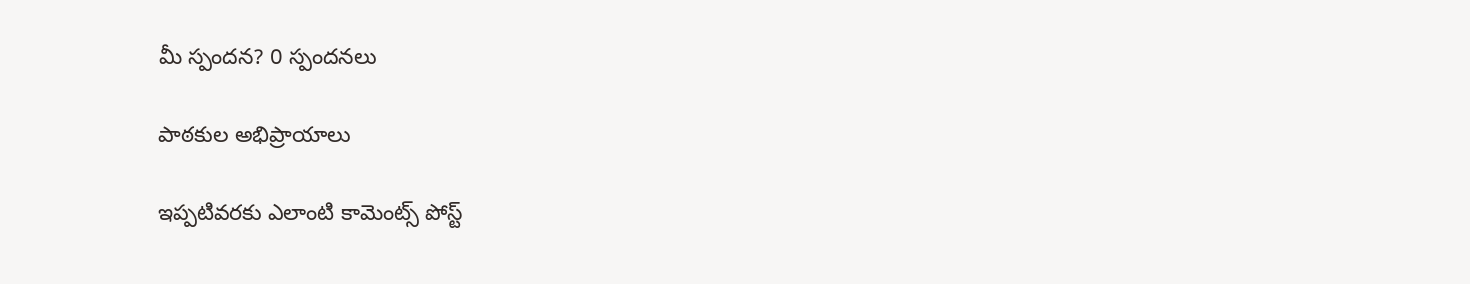మీ స్పందన? 0 స్పందనలు

పాఠకుల అభిప్రాయాలు

ఇప్పటివరకు ఎలాంటి కామెంట్స్ పోస్ట్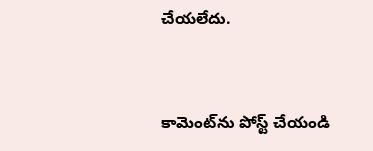చేయలేదు.


కామెంట్‌ను పోస్ట్ చేయండి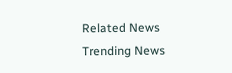Related News
Trending News